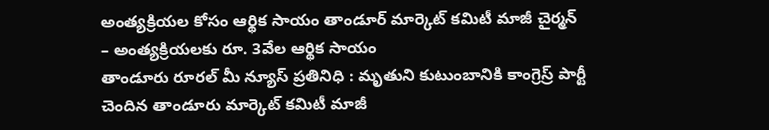అంత్యక్రియల కోసం ఆర్థిక సాయం తాండూర్ మార్కెట్ కమిటీ మాజీ చైర్మన్
– అంత్యక్రియలకు రూ. 3వేల ఆర్థిక సాయం
తాండూరు రూరల్ మీ న్యూస్ ప్రతినిధి : మృతుని కుటుంబానికి కాంగ్రెస్ర్ పార్టీ చెందిన తాండూరు మార్కెట్ కమిటీ మాజీ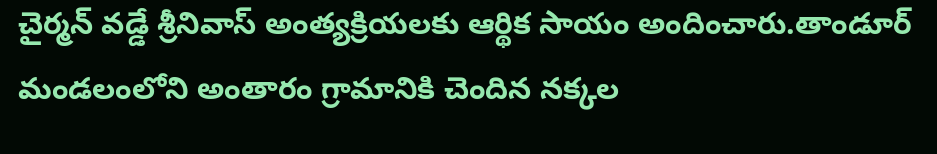చైర్మన్ వడ్డే శ్రీనివాస్ అంత్యక్రియలకు ఆర్థిక సాయం అందించారు.తాండూర్ మండలంలోని అంతారం గ్రామానికి చెందిన నక్కల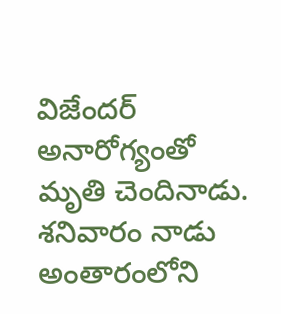విజేందర్ అనారోగ్యంతో మృతి చెందినాడు. శనివారం నాడు అంతారంలోని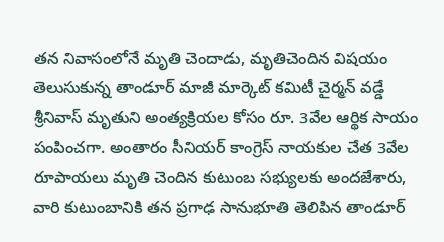తన నివాసంలోనే మృతి చెందాడు, మృతిచెందిన విషయం తెలుసుకున్న తాండూర్ మాజీ మార్కెట్ కమిటీ చైర్మన్ వడ్డే శ్రీనివాస్ మృతుని అంత్యక్రియల కోసం రూ. 3వేల ఆర్థిక సాయం పంపించగా. అంతారం సీనియర్ కాంగ్రెస్ నాయకుల చేత 3వేల రూపాయలు మృతి చెందిన కుటుంబ సభ్యులకు అందజేశారు, వారి కుటుంబానికి తన ప్రగాఢ సానుభూతి తెలిపిన తాండూర్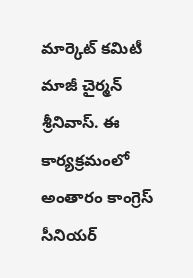మార్కెట్ కమిటీ మాజీ చైర్మన్ శ్రీనివాస్. ఈ కార్యక్రమంలో అంతారం కాంగ్రెస్ సీనియర్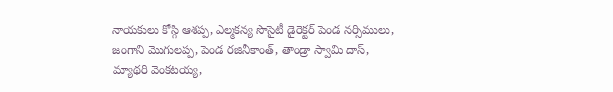నాయకులు కోస్గి ఆశప్ప, ఎల్మకన్య సొసైటీ డైరెక్టర్ పెండ నర్సిములు, జంగాని మొగులప్ప, పెండ రజినీకాంత్, తాండ్రా స్వామి దాస్, మ్యాథరి వెంకటయ్య,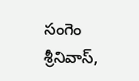సంగెం శ్రీనివాస్,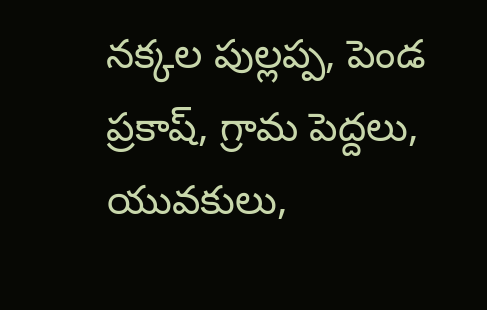నక్కల పుల్లప్ప, పెండ ప్రకాష్, గ్రామ పెద్దలు, యువకులు,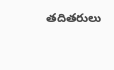తదితరులు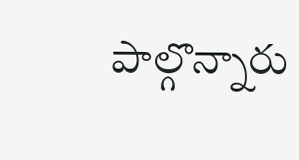పాల్గొన్నారు